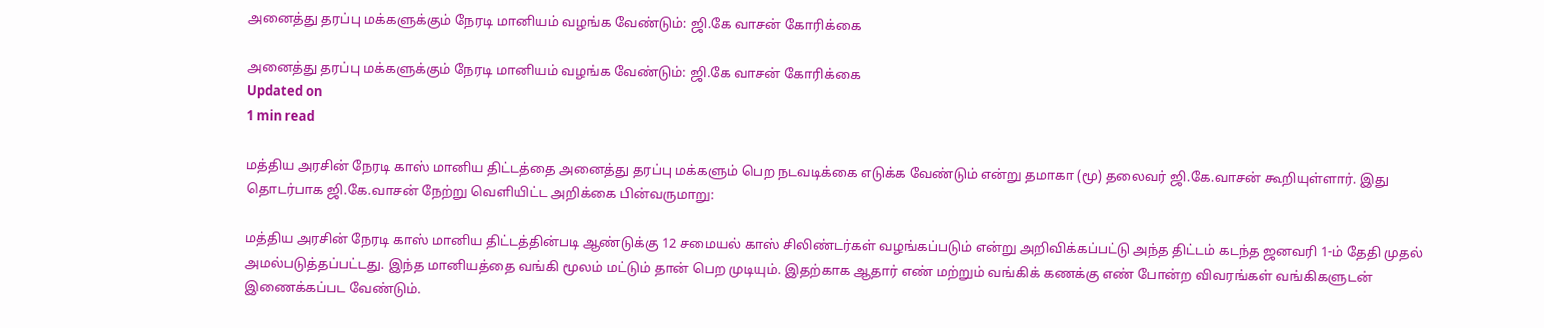அனைத்து தரப்பு மக்களுக்கும் நேரடி மானியம் வழங்க வேண்டும்: ஜி.கே வாசன் கோரிக்கை

அனைத்து தரப்பு மக்களுக்கும் நேரடி மானியம் வழங்க வேண்டும்: ஜி.கே வாசன் கோரிக்கை
Updated on
1 min read

மத்திய அரசின் நேரடி காஸ் மானிய திட்டத்தை அனைத்து தரப்பு மக்களும் பெற நடவடிக்கை எடுக்க வேண்டும் என்று தமாகா (மூ) தலைவர் ஜி.கே.வாசன் கூறியுள்ளார். இது தொடர்பாக ஜி.கே.வாசன் நேற்று வெளியிட்ட அறிக்கை பின்வருமாறு:

மத்திய அரசின் நேரடி காஸ் மானிய திட்டத்தின்படி ஆண்டுக்கு 12 சமையல் காஸ் சிலிண்டர்கள் வழங்கப்படும் என்று அறிவிக்கப்பட்டு அந்த திட்டம் கடந்த ஜனவரி 1-ம் தேதி முதல் அமல்படுத்தப்பட்டது. இந்த மானியத்தை வங்கி மூலம் மட்டும் தான் பெற முடியும். இதற்காக ஆதார் எண் மற்றும் வங்கிக் கணக்கு எண் போன்ற விவரங்கள் வங்கிகளுடன் இணைக்கப்பட வேண்டும்.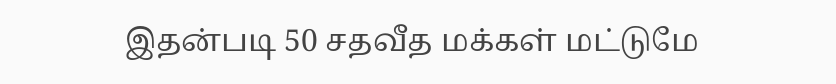இதன்படி 50 சதவீத மக்கள் மட்டுமே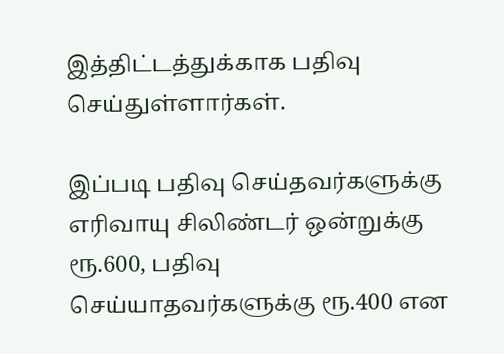இத்திட்டத்துக்காக பதிவு செய்துள்ளார்கள்.

இப்படி பதிவு செய்தவர்களுக்கு எரிவாயு சிலிண்டர் ஒன்றுக்கு ரூ.600, பதிவு செய்யாதவர்களுக்கு ரூ.400 என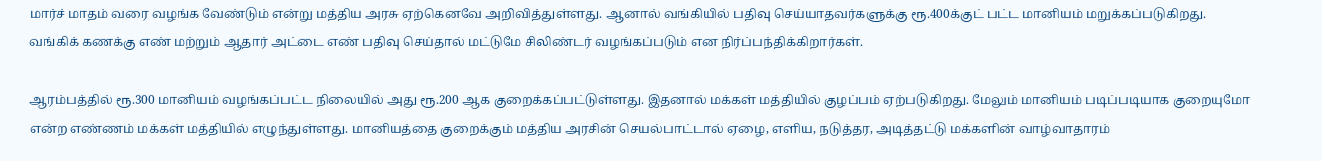மார்ச் மாதம் வரை வழங்க வேண்டும் என்று மத்திய அரசு ஏற்கெனவே அறிவித்துள்ளது. ஆனால் வங்கியில் பதிவு செய்யாதவர்களுக்கு ரூ.400க்குட் பட்ட மானியம் மறுக்கப்படுகிறது. வங்கிக் கணக்கு எண் மற்றும் ஆதார் அட்டை எண் பதிவு செய்தால் மட்டுமே சிலிண்டர் வழங்கப்படும் என நிர்ப்பந்திக்கிறார்கள்.

ஆரம்பத்தில் ரூ.300 மானியம் வழங்கப்பட்ட நிலையில் அது ரூ.200 ஆக குறைக்கப்பட்டுள்ளது. இதனால் மக்கள் மத்தியில் குழப்பம் ஏற்படுகிறது. மேலும் மானியம் படிப்படியாக குறையுமோ என்ற எண்ணம் மக்கள் மத்தியில் எழுந்துள்ளது. மானியத்தை குறைக்கும் மத்திய அரசின் செயல்பாட்டால் ஏழை, எளிய, நடுத்தர, அடித்தட்டு மக்களின் வாழ்வாதாரம்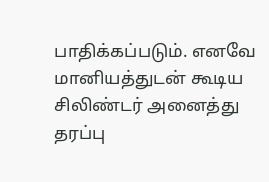பாதிக்கப்படும். எனவே மானியத்துடன் கூடிய சிலிண்டர் அனைத்து தரப்பு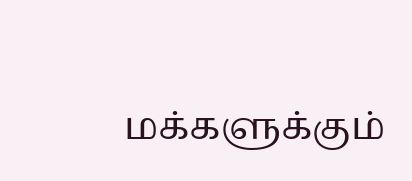மக்களுக்கும்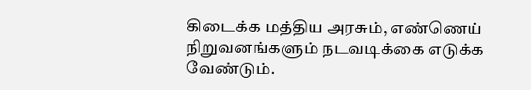கிடைக்க மத்திய அரசும், எண்ணெய் நிறுவனங்களும் நடவடிக்கை எடுக்க வேண்டும்.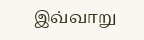இவ்வாறு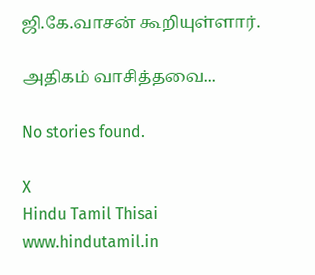ஜி.கே.வாசன் கூறியுள்ளார்.

அதிகம் வாசித்தவை...

No stories found.

X
Hindu Tamil Thisai
www.hindutamil.in